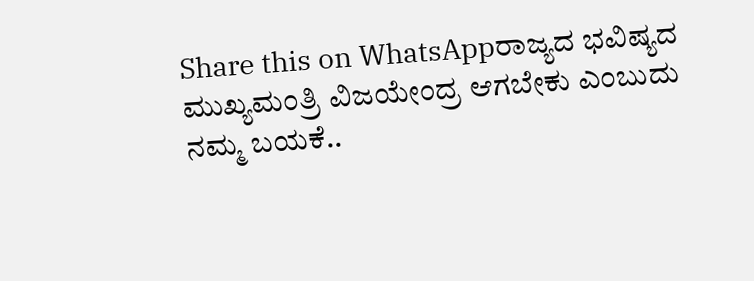Share this on WhatsAppರಾಜ್ಯದ ಭವಿಷ್ಯದ ಮುಖ್ಯಮಂತ್ರಿ ವಿಜಯೇಂದ್ರ ಆಗಬೇಕು ಎಂಬುದು ನಮ್ಮ ಬಯಕೆ..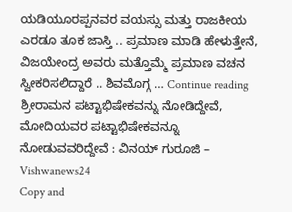ಯಡಿಯೂರಪ್ಪನವರ ವಯಸ್ಸು ಮತ್ತು ರಾಜಕೀಯ ಎರಡೂ ತೂಕ ಜಾಸ್ತಿ .. ಪ್ರಮಾಣ ಮಾಡಿ ಹೇಳುತ್ತೇನೆ, ವಿಜಯೇಂದ್ರ ಅವರು ಮತ್ತೊಮ್ಮೆ ಪ್ರಮಾಣ ವಚನ ಸ್ವೀಕರಿಸಲಿದ್ದಾರೆ .. ಶಿವಮೊಗ್ಗ … Continue reading ಶ್ರೀರಾಮನ ಪಟ್ಟಾಭಿಷೇಕವನ್ನು ನೋಡಿದ್ದೇವೆ, ಮೋದಿಯವರ ಪಟ್ಟಾಭಿಷೇಕವನ್ನೂ ನೋಡುವವರಿದ್ದೇವೆ : ವಿನಯ್ ಗುರೂಜಿ – Vishwanews24
Copy and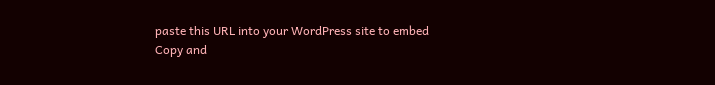paste this URL into your WordPress site to embed
Copy and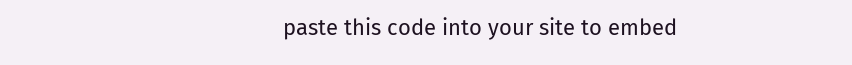paste this code into your site to embed